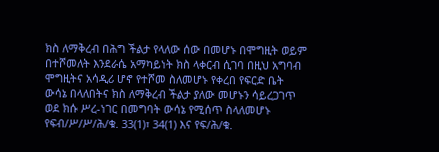ክስ ለማቅረብ በሕግ ችልታ የላለው ሰው በመሆኑ በሞግዚት ወይም በተሾመለት እንደራሴ አማካይነት ክስ ላቀርብ ሲገባ በዚህ አግባብ ሞግዚትና አሳዲሪ ሆኖ የተሾመ ስለመሆኑ የቀረበ የፍርድ ቤት ውሳኔ በላለበትና ክስ ለማቅረብ ችልታ ያለው መሆኑን ሳይረጋገጥ ወደ ክሱ ሥረ-ነገር በመግባት ውሳኔ የሚሰጥ ስላለመሆኑ የፍብ/ሥ/ሥ/ሕ/ቁ. 33(1)፣ 34(1) እና የፍ/ሕ/ቁ.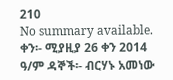210
No summary available.
ቀን፡- ሚያዚያ 26 ቀን 2014 ዓ/ም ዳኞች፡- ብርሃኑ አመነው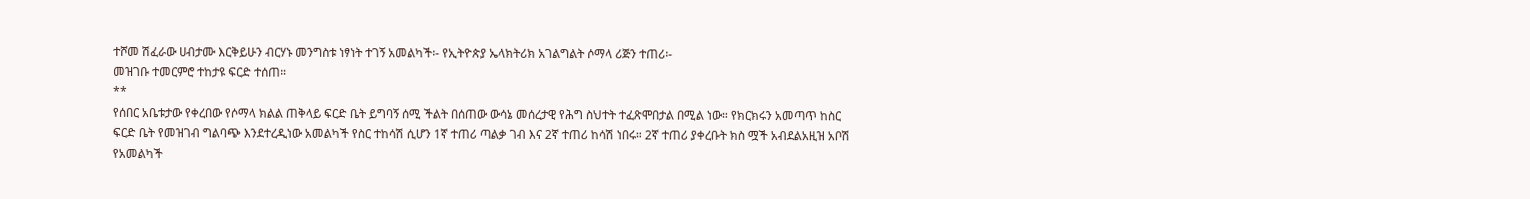ተሾመ ሽፈራው ሀብታሙ እርቅይሁን ብርሃኑ መንግስቱ ነፃነት ተገኝ አመልካች፡- የኢትዮጵያ ኤላክትሪክ አገልግልት ሶማላ ሪጅን ተጠሪ፡-
መዝገቡ ተመርምሮ ተከታዩ ፍርድ ተሰጠ።
**
የሰበር አቤቱታው የቀረበው የሶማላ ክልል ጠቅላይ ፍርድ ቤት ይግባኝ ሰሚ ችልት በሰጠው ውሳኔ መሰረታዊ የሕግ ስህተት ተፈጽሞበታል በሚል ነው። የክርክሩን አመጣጥ ከስር ፍርድ ቤት የመዝገብ ግልባጭ እንደተረዲነው አመልካች የስር ተከሳሽ ሲሆን 1ኛ ተጠሪ ጣልቃ ገብ እና 2ኛ ተጠሪ ከሳሽ ነበሩ። 2ኛ ተጠሪ ያቀረቡት ክስ ሟች አብደልአዚዝ አቦሽ የአመልካች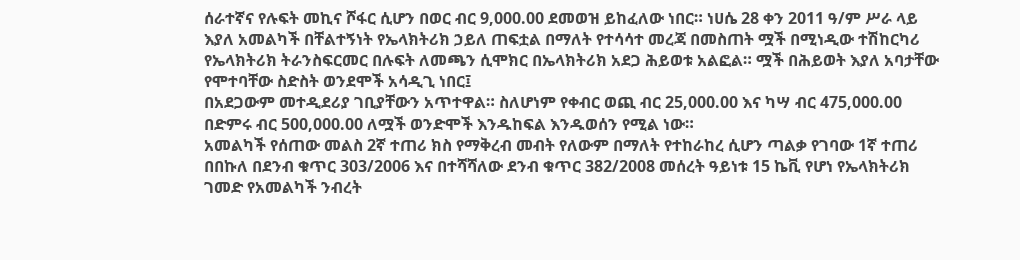ሰራተኛና የሉፍት መኪና ሾፋር ሲሆን በወር ብር 9,000.00 ደመወዝ ይከፈለው ነበር። ነሀሴ 28 ቀን 2011 ዓ/ም ሥራ ላይ እያለ አመልካች በቸልተኝነት የኤላክትሪክ ኃይለ ጠፍቷል በማለት የተሳሳተ መረጃ በመስጠት ሟች በሚነዲው ተሽከርካሪ የኤላክትሪክ ትራንስፍርመር በሉፍት ለመጫን ሲሞክር በኤላክትሪክ አደጋ ሕይወቱ አልፎል። ሟች በሕይወት እያለ አባታቸው የሞተባቸው ስድስት ወንደሞች አሳዲጊ ነበር፤
በአደጋውም መተዲደሪያ ገቢያቸውን አጥተዋል። ስለሆነም የቀብር ወጪ ብር 25,000.00 እና ካሣ ብር 475,000.00 በድምሩ ብር 500,000.00 ለሟች ወንድሞች እንዱከፍል እንዱወሰን የሚል ነው።
አመልካች የሰጠው መልስ 2ኛ ተጠሪ ክስ የማቅረብ መብት የለውም በማለት የተከራከረ ሲሆን ጣልቃ የገባው 1ኛ ተጠሪ በበኩለ በደንብ ቁጥር 303/2006 እና በተሻሻለው ደንብ ቁጥር 382/2008 መሰረት ዓይነቱ 15 ኬቪ የሆነ የኤላክትሪክ ገመድ የአመልካች ንብረት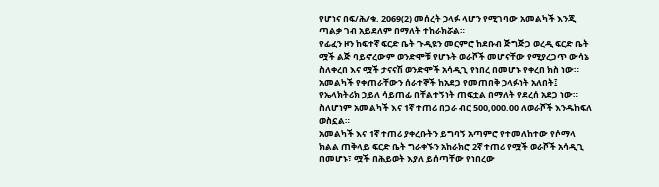የሆነና በፍ/ሕ/ቁ. 2069(2) መሰረት ኃላፉ ላሆን የሚገባው አመልካች እንጂ ጣልቃ ገብ አይደለም በማለት ተከራክሯል።
የፊፈን ዞን ከፍተኛ ፍርድ ቤት ጉዲዩን መርምሮ ከደቡብ ጅግጅጋ ወረዲ ፍርድ ቤት ሟች ልጅ ባይኖረውም ወንድሞቹ የሆኑት ወራሾች መሆናቸው የሚያረጋጥ ውሳኔ ስለቀረበ እና ሟች ታናናሽ ወንድሞች አሳዲጊ የነበረ በመሆኑ የቀረበ ክስ ነው። አመልካች የቀጠራቸውን ሰራተኞች ከአደጋ የመጠበቅ ኃላፉነት አለበት፤ የኤላክትሪክ ኃይለ ሳይጠፊ በቸልተኝነት ጠፍቷል በማለት የደረሰ አደጋ ነው። ስለሆነም አመልካች እና 1ኛ ተጠሪ በጋራ ብር 500,000.00 ለወራሾች እንዱከፍለ ወስኗል።
አመልካች እና 1ኛ ተጠሪ ያቀረቡትን ይግባኝ አጣምሮ የተመለከተው የሶማላ ክልል ጠቅላይ ፍርድ ቤት ግራቀኙን አከራክሮ 2ኛ ተጠሪ የሟች ወራሾች አሳዲጊ በመሆኑ፣ ሟች በሕይወት እያለ ይሰጣቸው የነበረው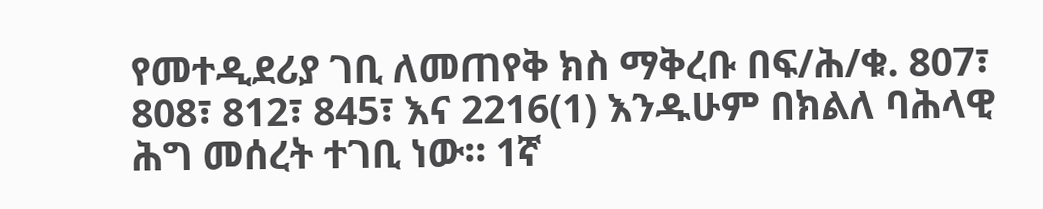የመተዲደሪያ ገቢ ለመጠየቅ ክስ ማቅረቡ በፍ/ሕ/ቁ. 807፣ 808፣ 812፣ 845፣ እና 2216(1) እንዱሁም በክልለ ባሕላዊ ሕግ መሰረት ተገቢ ነው። 1ኛ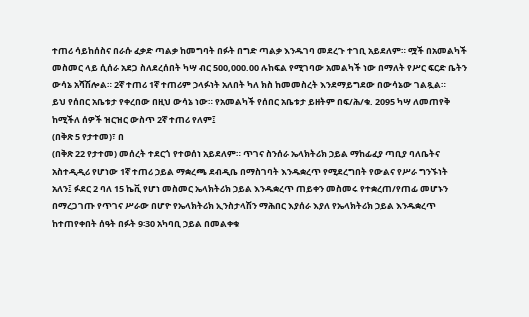ተጠሪ ሳይከሰስና በራሱ ፈቃድ ጣልቃ ከመግባት በፉት በግድ ጣልቃ እንዱገባ መደረጉ ተገቢ አይደለም። ሟች በአመልካች መስመር ላይ ሲሰራ አደጋ ስለደረሰበት ካሣ ብር 500,000.00 ሉከፍል የሚገባው አመልካች ነው በማለት የሥር ፍርድ ቤትን ውሳኔ አሻሽሎል። 2ኛ ተጠሪ 1ኛ ተጠሪም ኃላፉነት አለበት ካለ ክስ ከመመስረት እንደማይግደው በውሳኔው ገልጿል።
ይህ የሰበር አቤቱታ የቀረበው በዚህ ውሳኔ ነው። የአመልካች የሰበር አቤቱታ ይዘትም በፍ/ሕ/ቁ. 2095 ካሣ ለመጠየቅ ከሚችለ ሰዎች ዝርዝር ውስጥ 2ኛ ተጠሪ የለም፤
(በቅጽ 5 የታተመ)፣ በ
(በቅጽ 22 የታተመ) መሰረት ተደርጎ የተወሰነ አይደለም። ጥገና ስንሰራ ኤላክትሪክ ኃይል ማከፊፈያ ጣቢያ ባለቤትና አስተዲዲሪ የሆነው 1ኛ ተጠሪ ኃይል ማቋረጫ ደብዲቤ በማስገባት እንዱቋረጥ የሚደረግበት የውልና የሥራ ግንኙነት አለን፤ ፉደር 2 ባለ 15 ኬቪ የሆነ መስመር ኤላክትሪክ ኃይል እንዱቋረጥ ጠይቀን መስመሩ የተቋረጠ/የጠፊ መሆኑን በማረጋገጡ የጥገና ሥራው በሆዮ የኤላክትሪክ ኢንስታላሽን ማሕበር እያሰራ እያለ የኤላክትሪክ ኃይል እንዱቋረጥ ከተጠየቀበት ሰዓት በፉት 9፡30 አካባቢ ኃይል በመልቀቁ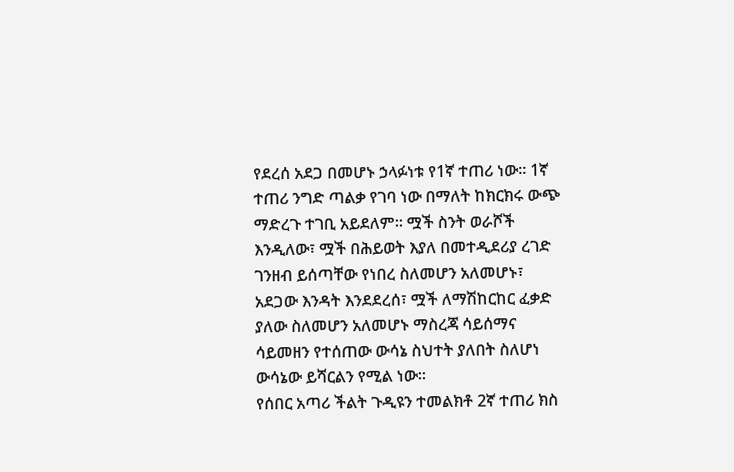የደረሰ አደጋ በመሆኑ ኃላፉነቱ የ1ኛ ተጠሪ ነው። 1ኛ ተጠሪ ንግድ ጣልቃ የገባ ነው በማለት ከክርክሩ ውጭ ማድረጉ ተገቢ አይደለም። ሟች ስንት ወራሾች እንዲለው፣ ሟች በሕይወት እያለ በመተዲደሪያ ረገድ ገንዘብ ይሰጣቸው የነበረ ስለመሆን አለመሆኑ፣ አደጋው እንዳት እንደደረሰ፣ ሟች ለማሽከርከር ፈቃድ ያለው ስለመሆን አለመሆኑ ማስረጃ ሳይሰማና ሳይመዘን የተሰጠው ውሳኔ ስህተት ያለበት ስለሆነ ውሳኔው ይሻርልን የሚል ነው።
የሰበር አጣሪ ችልት ጉዲዩን ተመልክቶ 2ኛ ተጠሪ ክስ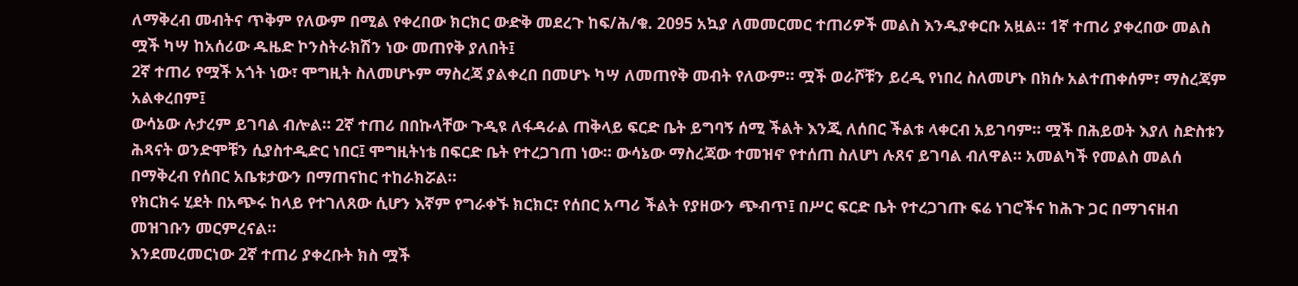ለማቅረብ መብትና ጥቅም የለውም በሚል የቀረበው ክርክር ውድቅ መደረጉ ከፍ/ሕ/ቁ. 2095 አኳያ ለመመርመር ተጠሪዎች መልስ እንዱያቀርቡ አዟል። 1ኛ ተጠሪ ያቀረበው መልስ ሟች ካሣ ከአሰሪው ዱዜድ ኮንስትራክሽን ነው መጠየቅ ያለበት፤
2ኛ ተጠሪ የሟች አጎት ነው፣ ሞግዚት ስለመሆኑም ማስረጃ ያልቀረበ በመሆኑ ካሣ ለመጠየቅ መብት የለውም። ሟች ወራሾቹን ይረዲ የነበረ ስለመሆኑ በክሱ አልተጠቀሰም፣ ማስረጃም አልቀረበም፤
ውሳኔው ሉታረም ይገባል ብሎል። 2ኛ ተጠሪ በበኩላቸው ጉዲዩ ለፋዳራል ጠቅላይ ፍርድ ቤት ይግባኝ ሰሚ ችልት እንጂ ለሰበር ችልቱ ላቀርብ አይገባም። ሟች በሕይወት እያለ ስድስቱን ሕጻናት ወንድሞቹን ሲያስተዲድር ነበር፤ ሞግዚትነቴ በፍርድ ቤት የተረጋገጠ ነው። ውሳኔው ማስረጃው ተመዝኖ የተሰጠ ስለሆነ ሉጸና ይገባል ብለዋል። አመልካች የመልስ መልሰ በማቅረብ የሰበር አቤቱታውን በማጠናከር ተከራክሯል።
የክርክሩ ሂደት በአጭሩ ከላይ የተገለጸው ሲሆን እኛም የግራቀኙ ክርክር፣ የሰበር አጣሪ ችልት የያዘውን ጭብጥ፤ በሥር ፍርድ ቤት የተረጋገጡ ፍሬ ነገሮችና ከሕጉ ጋር በማገናዘብ መዝገቡን መርምረናል።
እንደመረመርነው 2ኛ ተጠሪ ያቀረቡት ክስ ሟች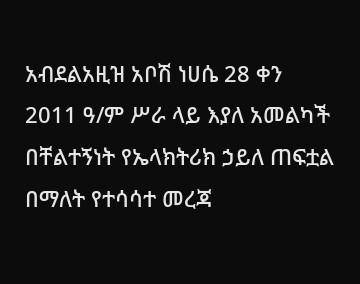አብደልአዚዝ አቦሽ ነሀሴ 28 ቀን 2011 ዓ/ም ሥራ ላይ እያለ አመልካች በቸልተኝነት የኤላክትሪክ ኃይለ ጠፍቷል በማለት የተሳሳተ መረጃ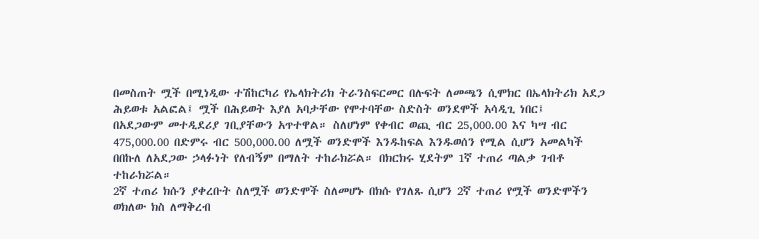በመስጠት ሟች በሚነዲው ተሽከርካሪ የኤላክትሪክ ትራንስፍርመር በሉፍት ለመጫን ሲሞክር በኤላክትሪክ አደጋ ሕይወቱ አልፎል፤ ሟች በሕይወት እያለ አባታቸው የሞተባቸው ስድስት ወንደሞች አሳዲጊ ነበር፤
በአደጋውም መተዲደሪያ ገቢያቸውን አጥተዋል። ስለሆነም የቀብር ወጪ ብር 25,000.00 እና ካሣ ብር 475,000.00 በድምሩ ብር 500,000.00 ለሟች ወንድሞች እንዱከፍል እንዱወሰን የሚል ሲሆን አመልካች በበኩለ ለአደጋው ኃላፉነት የለብኝም በማለት ተከራክሯል። በክርክሩ ሂደትም 1ኛ ተጠሪ ጣልቃ ገብቶ ተከራክሯል።
2ኛ ተጠሪ ክሱን ያቀረቡት ስለሟች ወንድሞች ስለመሆኑ በክሱ የገለጹ ሲሆን 2ኛ ተጠሪ የሟች ወንድሞችን ወክለው ክስ ለማቅረብ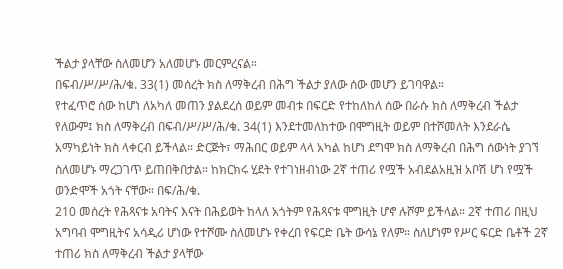ችልታ ያላቸው ስለመሆን አለመሆኑ መርምረናል።
በፍብ/ሥ/ሥ/ሕ/ቁ. 33(1) መሰረት ክስ ለማቅረብ በሕግ ችልታ ያለው ሰው መሆን ይገባዋል።
የተፈጥሮ ሰው ከሆነ ለአካለ መጠን ያልደረሰ ወይም መብቱ በፍርድ የተከለከለ ሰው በራሱ ክስ ለማቅረብ ችልታ የለውም፤ ክስ ለማቅረብ በፍብ/ሥ/ሥ/ሕ/ቁ. 34(1) እንደተመለከተው በሞግዚት ወይም በተሾመለት እንደራሴ አማካይነት ክስ ላቀርብ ይችላል። ድርጅት፣ ማሕበር ወይም ላላ አካል ከሆነ ደግሞ ክስ ለማቅረብ በሕግ ሰውነት ያገኘ ስለመሆኑ ማረጋገጥ ይጠበቅበታል። ከክርክሩ ሂደት የተገነዘብነው 2ኛ ተጠሪ የሟች አብደልአዚዝ አቦሽ ሆነ የሟች ወንድሞች አጎት ናቸው። በፍ/ሕ/ቁ.
210 መሰረት የሕጻናቱ አባትና እናት በሕይወት ከላለ አጎትም የሕጻናቱ ሞግዚት ሆኖ ሉሾም ይችላል። 2ኛ ተጠሪ በዚህ አግባብ ሞግዚትና አሳዲሪ ሆነው የተሾሙ ስለመሆኑ የቀረበ የፍርድ ቤት ውሳኔ የለም። ስለሆነም የሥር ፍርድ ቤቶች 2ኛ ተጠሪ ክስ ለማቅረብ ችልታ ያላቸው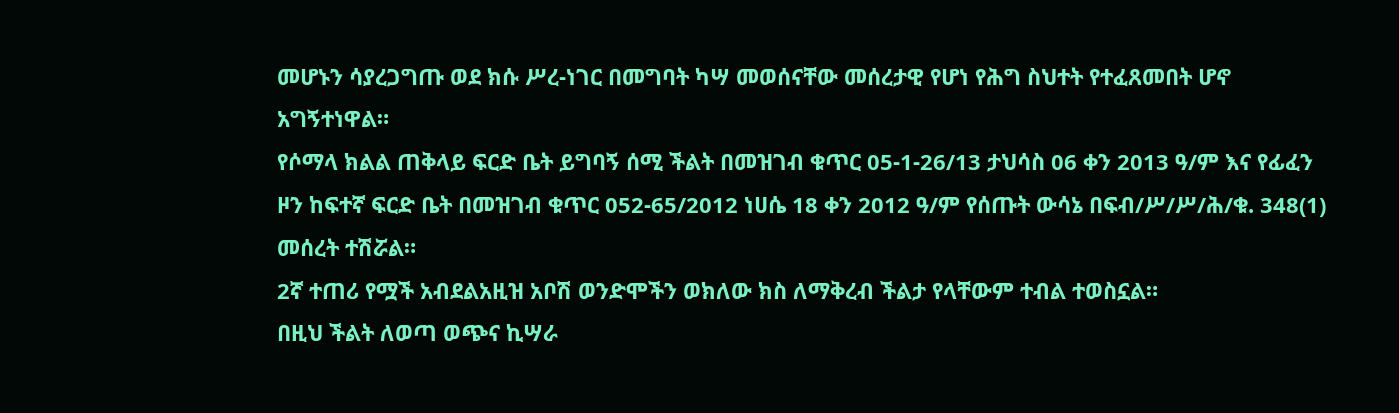መሆኑን ሳያረጋግጡ ወደ ክሱ ሥረ-ነገር በመግባት ካሣ መወሰናቸው መሰረታዊ የሆነ የሕግ ስህተት የተፈጸመበት ሆኖ አግኝተነዋል።
የሶማላ ክልል ጠቅላይ ፍርድ ቤት ይግባኝ ሰሚ ችልት በመዝገብ ቁጥር 05-1-26/13 ታህሳስ 06 ቀን 2013 ዓ/ም እና የፊፈን ዞን ከፍተኛ ፍርድ ቤት በመዝገብ ቁጥር 052-65/2012 ነሀሴ 18 ቀን 2012 ዓ/ም የሰጡት ውሳኔ በፍብ/ሥ/ሥ/ሕ/ቁ. 348(1) መሰረት ተሽሯል።
2ኛ ተጠሪ የሟች አብደልአዚዝ አቦሽ ወንድሞችን ወክለው ክስ ለማቅረብ ችልታ የላቸውም ተብል ተወስኗል።
በዚህ ችልት ለወጣ ወጭና ኪሣራ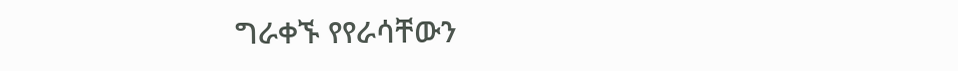ግራቀኙ የየራሳቸውን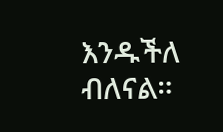እንዱችለ ብለናል።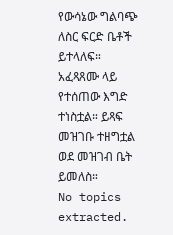የውሳኔው ግልባጭ ለስር ፍርድ ቤቶች ይተላለፍ።
አፈጻጸሙ ላይ የተሰጠው እግድ ተነስቷል። ይጻፍ መዝገቡ ተዘግቷል ወደ መዝገብ ቤት ይመለስ።
No topics extracted.